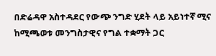በድሬዳዋ አስተዳደር የውጭ ንግድ ሂደት ላይ አይነተኛ ሚና ከሚጫወቱ መንግስታዊና የግል ተቋማት ጋር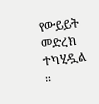የውይይት መድረክ ተካሂዷል ።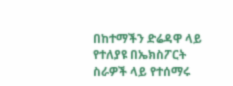በከተማችን ድሬዳዋ ላይ የተለያዩ በኤክስፖርት ስራዎች ላይ የተሰማሩ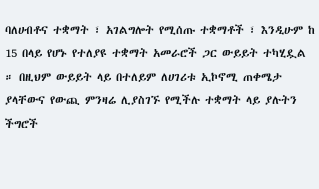ባለሀብቶና ተቋማት ፣ አገልግሎት የሚሰጡ ተቋማቶች ፣ እንዲሁም ከ 15 በላይ የሆኑ የተለያዩ ተቋማት አመራሮች ጋር ውይይት ተካሂዷል ። በዚህም ውይይት ላይ በተለይም ለሀገሪቱ ኢኮኖሚ ጠቀሜታ ያላቸውና የውጪ ምንዛሬ ሊያስገኙ የሚችሉ ተቋማት ላይ ያሉትን ችግሮች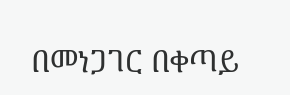በመነጋገር በቀጣይ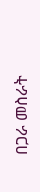በጋራ መስራት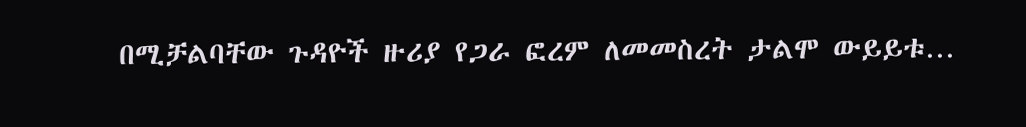በሚቻልባቸው ጉዳዮች ዙሪያ የጋራ ፎረም ለመመስረት ታልሞ ውይይቱ…